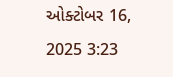ઓક્ટોબર 16, 2025 3:23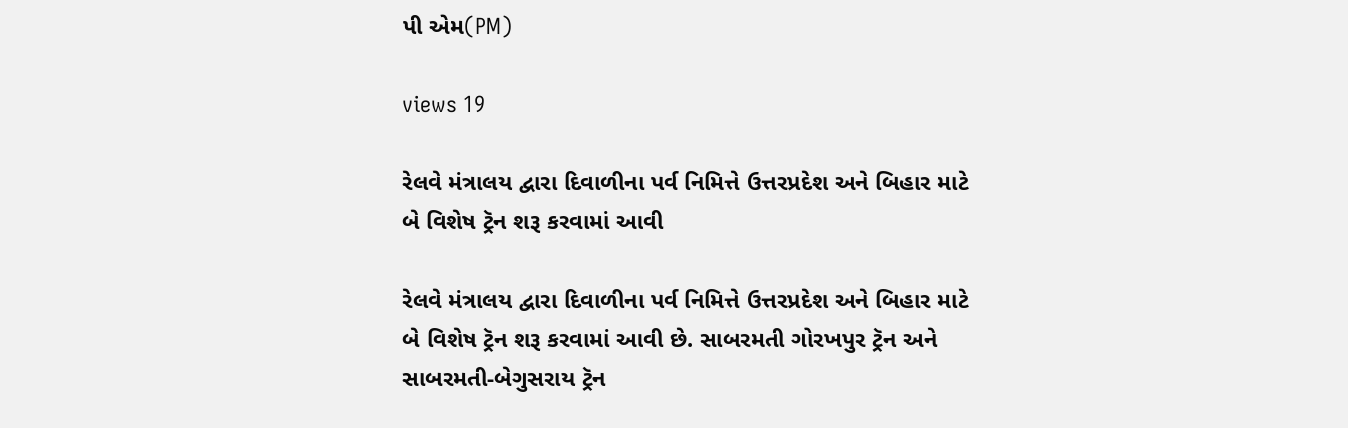પી એમ(PM)

views 19

રેલવે મંત્રાલય દ્વારા દિવાળીના પર્વ નિમિત્તે ઉત્તરપ્રદેશ અને બિહાર માટે બે વિશેષ ટ્રૅન શરૂ કરવામાં આવી

રેલવે મંત્રાલય દ્વારા દિવાળીના પર્વ નિમિત્તે ઉત્તરપ્રદેશ અને બિહાર માટે બે વિશેષ ટ્રૅન શરૂ કરવામાં આવી છે. સાબરમતી ગોરખપુર ટ્રૅન અને સાબરમતી-બેગુસરાય ટ્રૅન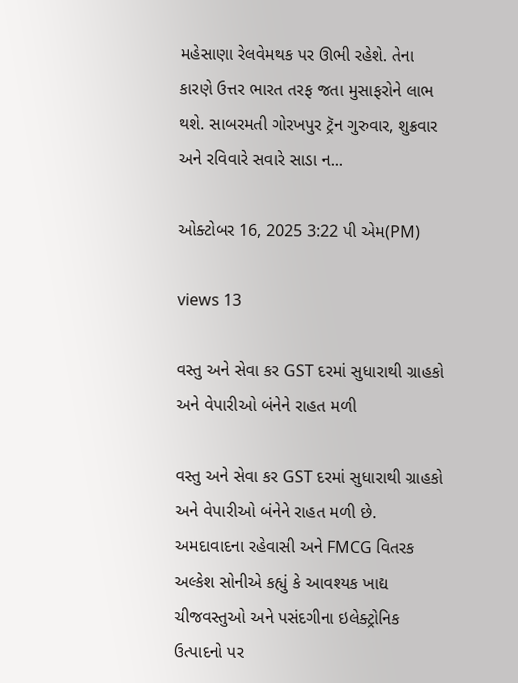મહેસાણા રેલવેમથક પર ઊભી રહેશે. તેના કારણે ઉત્તર ભારત તરફ જતા મુસાફરોને લાભ થશે. સાબરમતી ગોરખપુર ટ્રૅન ગુરુવાર, શુક્રવાર અને રવિવારે સવારે સાડા ન...

ઓક્ટોબર 16, 2025 3:22 પી એમ(PM)

views 13

વસ્તુ અને સેવા કર GST દરમાં સુધારાથી ગ્રાહકો અને વેપારીઓ બંનેને રાહત મળી

વસ્તુ અને સેવા કર GST દરમાં સુધારાથી ગ્રાહકો અને વેપારીઓ બંનેને રાહત મળી છે. અમદાવાદના રહેવાસી અને FMCG વિતરક અલ્કેશ સોનીએ કહ્યું કે આવશ્યક ખાદ્ય ચીજવસ્તુઓ અને પસંદગીના ઇલેક્ટ્રોનિક ઉત્પાદનો પર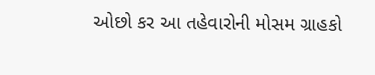ઓછો કર આ તહેવારોની મોસમ ગ્રાહકો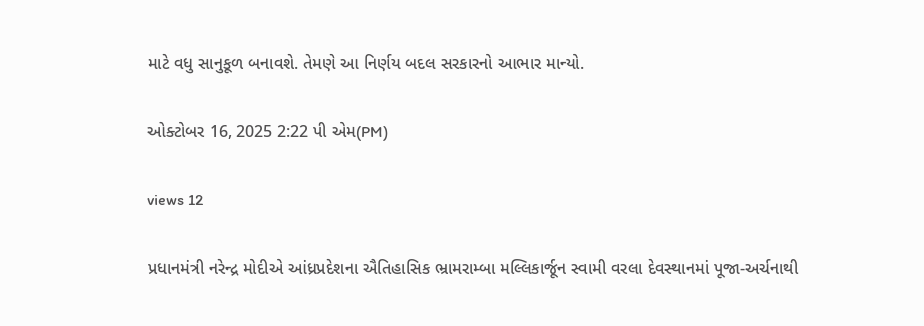માટે વધુ સાનુકૂળ બનાવશે. તેમણે આ નિર્ણય બદલ સરકારનો આભાર માન્યો.

ઓક્ટોબર 16, 2025 2:22 પી એમ(PM)

views 12

પ્રધાનમંત્રી નરેન્દ્ર મોદીએ આંધ્રપ્રદેશના ઐતિહાસિક ભ્રામરામ્બા મલ્લિકાર્જૂન સ્વામી વરલા દેવસ્થાનમાં પૂજા-અર્ચનાથી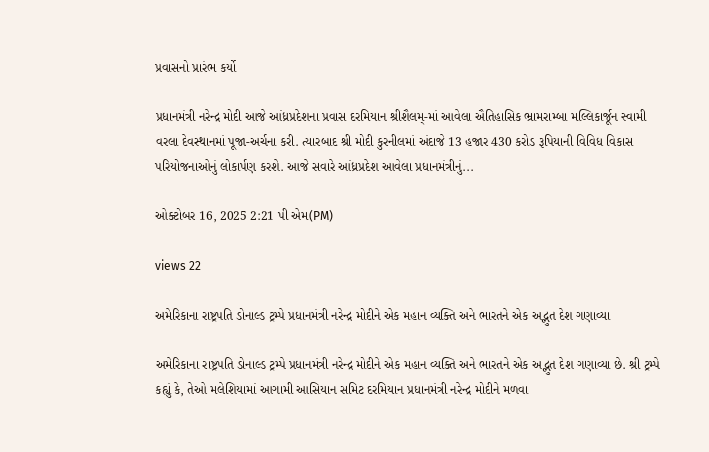પ્રવાસનો પ્રારંભ કર્યો

પ્રધાનમંત્રી નરેન્દ્ર મોદી આજે આંધ્રપ્રદેશના પ્રવાસ દરમિયાન શ્રીશૈલમ્-માં આવેલા ઐતિહાસિક ભ્રામરામ્બા મલ્લિકાર્જૂન સ્વામી વરલા દેવસ્થાનમાં પૂજા-અર્ચના કરી. ત્યારબાદ શ્રી મોદી કુરનીલમાં અંદાજે 13 હજાર 430 કરોડ રૂપિયાની વિવિધ વિકાસ પરિયોજનાઓનું લોકાર્પણ કરશે. આજે સવારે આંધ્રપ્રદેશ આવેલા પ્રધાનમંત્રીનું...

ઓક્ટોબર 16, 2025 2:21 પી એમ(PM)

views 22

અમેરિકાના રાષ્ટ્રપતિ ડોનાલ્ડ ટ્રમ્પે પ્રધાનમંત્રી નરેન્દ્ર મોદીને એક મહાન વ્યક્તિ અને ભારતને એક અદ્ભુત દેશ ગણાવ્યા

અમેરિકાના રાષ્ટ્રપતિ ડોનાલ્ડ ટ્રમ્પે પ્રધાનમંત્રી નરેન્દ્ર મોદીને એક મહાન વ્યક્તિ અને ભારતને એક અદ્ભુત દેશ ગણાવ્યા છે. શ્રી ટ્રમ્પે કહ્યું કે, તેઓ મલેશિયામાં આગામી આસિયાન સમિટ દરમિયાન પ્રધાનમંત્રી નરેન્દ્ર મોદીને મળવા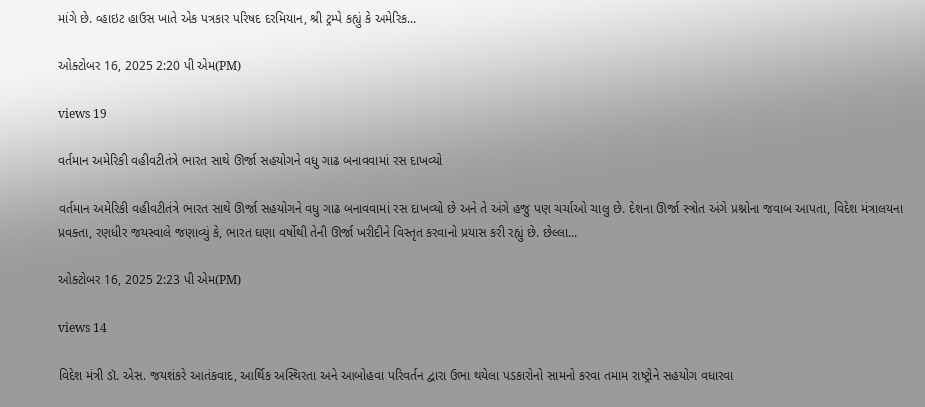માંગે છે. વ્હાઇટ હાઉસ ખાતે એક પત્રકાર પરિષદ દરમિયાન, શ્રી ટ્રમ્પે કહ્યું કે અમેરિક...

ઓક્ટોબર 16, 2025 2:20 પી એમ(PM)

views 19

વર્તમાન અમેરિકી વહીવટીતંત્રે ભારત સાથે ઊર્જા સહયોગને વધુ ગાઢ બનાવવામાં રસ દાખવ્યો

વર્તમાન અમેરિકી વહીવટીતંત્રે ભારત સાથે ઊર્જા સહયોગને વધુ ગાઢ બનાવવામાં રસ દાખવ્યો છે અને તે અંગે હજુ પણ ચર્ચાઓ ચાલુ છે. દેશના ઊર્જા સ્ત્રોત અંગે પ્રશ્નોના જવાબ આપતા, વિદેશ મંત્રાલયના પ્રવક્તા, રણધીર જયસ્વાલે જણાવ્યું કે, ભારત ઘણા વર્ષોથી તેની ઊર્જા ખરીદીને વિસ્તૃત કરવાનો પ્રયાસ કરી રહ્યું છે. છેલ્લા...

ઓક્ટોબર 16, 2025 2:23 પી એમ(PM)

views 14

વિદેશ મંત્રી ડૉ. એસ. જયશંકરે આતંકવાદ, આર્થિક અસ્થિરતા અને આબોહવા પરિવર્તન દ્વારા ઉભા થયેલા પડકારોનો સામનો કરવા તમામ રાષ્ટ્રોને સહયોગ વધારવા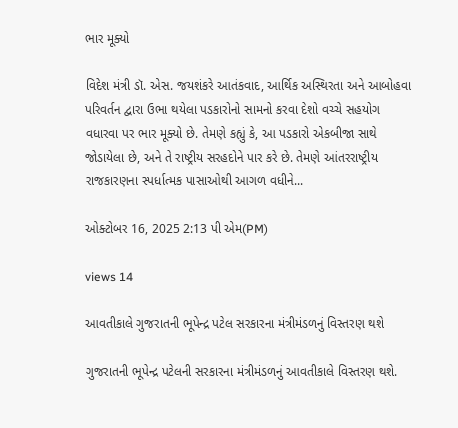ભાર મૂક્યો

વિદેશ મંત્રી ડૉ. એસ. જયશંકરે આતંકવાદ, આર્થિક અસ્થિરતા અને આબોહવા પરિવર્તન દ્વારા ઉભા થયેલા પડકારોનો સામનો કરવા દેશો વચ્ચે સહયોગ વધારવા પર ભાર મૂક્યો છે. તેમણે કહ્યું કે, આ પડકારો એકબીજા સાથે જોડાયેલા છે, અને તે રાષ્ટ્રીય સરહદોને પાર કરે છે. તેમણે આંતરરાષ્ટ્રીય રાજકારણના સ્પર્ધાત્મક પાસાઓથી આગળ વધીને...

ઓક્ટોબર 16, 2025 2:13 પી એમ(PM)

views 14

આવતીકાલે ગુજરાતની ભૂપેન્દ્ર પટેલ સરકારના મંત્રીમંડળનું વિસ્તરણ થશે

ગુજરાતની ભૂપેન્દ્ર પટેલની સરકારના મંત્રીમંડળનું આવતીકાલે વિસ્તરણ થશે.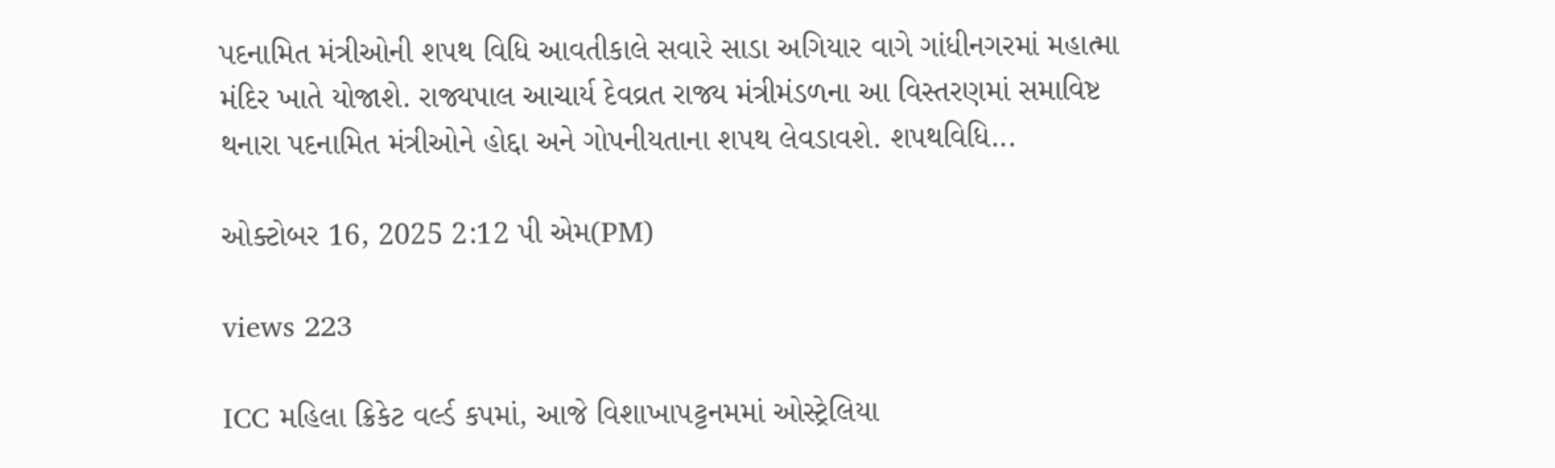પદનામિત મંત્રીઓની શપથ વિધિ આવતીકાલે સવારે સાડા અગિયાર વાગે ગાંધીનગરમાં મહાત્મા મંદિર ખાતે યોજાશે. રાજ્યપાલ આચાર્ય દેવવ્રત રાજ્ય મંત્રીમંડળના આ વિસ્તરણમાં સમાવિષ્ટ થનારા પદનામિત મંત્રીઓને હોદ્દા અને ગોપનીયતાના શપથ લેવડાવશે. શપથવિધિ...

ઓક્ટોબર 16, 2025 2:12 પી એમ(PM)

views 223

ICC મહિલા ક્રિકેટ વર્લ્ડ કપમાં, આજે વિશાખાપટ્ટનમમાં ઓસ્ટ્રેલિયા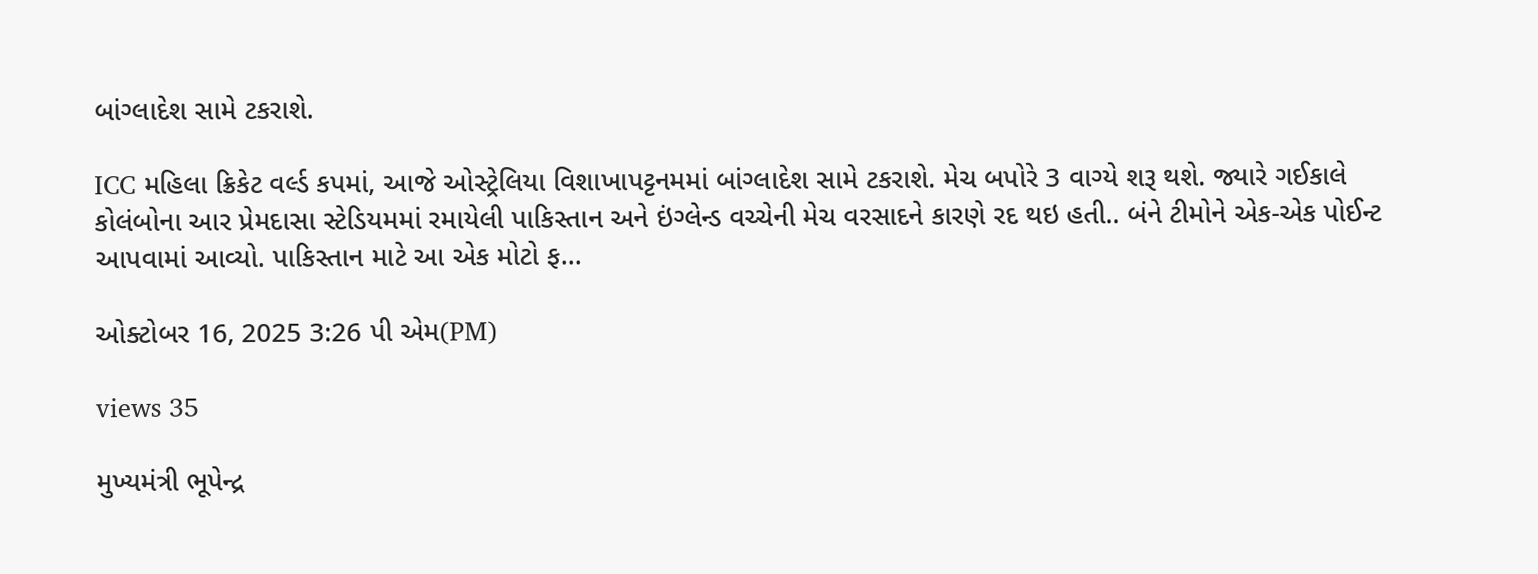બાંગ્લાદેશ સામે ટકરાશે.

ICC મહિલા ક્રિકેટ વર્લ્ડ કપમાં, આજે ઓસ્ટ્રેલિયા વિશાખાપટ્ટનમમાં બાંગ્લાદેશ સામે ટકરાશે. મેચ બપોરે 3 વાગ્યે શરૂ થશે. જ્યારે ગઈકાલે કોલંબોના આર પ્રેમદાસા સ્ટેડિયમમાં રમાયેલી પાકિસ્તાન અને ઇંગ્લેન્ડ વચ્ચેની મેચ વરસાદને કારણે રદ થઇ હતી.. બંને ટીમોને એક-એક પોઈન્ટ આપવામાં આવ્યો. પાકિસ્તાન માટે આ એક મોટો ફ...

ઓક્ટોબર 16, 2025 3:26 પી એમ(PM)

views 35

મુખ્યમંત્રી ભૂપેન્દ્ર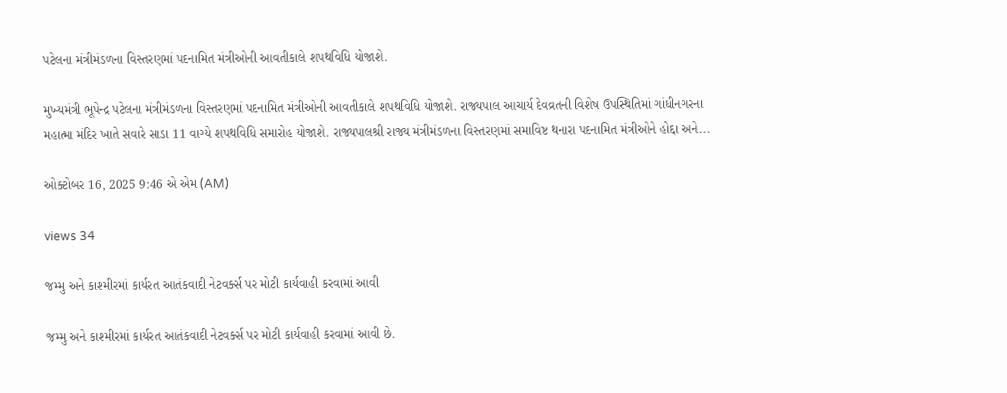પટેલના મંત્રીમંડળના વિસ્તરણમાં પદનામિત મંત્રીઓની આવતીકાલે શપથવિધિ યોજાશે.

મુખ્યમંત્રી ભૂપેન્દ્ર પટેલના મંત્રીમંડળના વિસ્તરણમાં પદનામિત મંત્રીઓની આવતીકાલે શપથવિધિ યોજાશે. રાજ્યપાલ આચાર્ય દેવવ્રતની વિશેષ ઉપસ્થિતિમાં ગાંધીનગરના મહાત્મા મંદિર ખાતે સવારે સાડા 11 વાગ્યે શપથવિધિ સમારોહ યોજાશે. રાજ્યપાલશ્રી રાજ્ય મંત્રીમંડળના વિસ્તરણમાં સમાવિષ્ટ થનારા પદનામિત મંત્રીઓને હોદ્દા અને...

ઓક્ટોબર 16, 2025 9:46 એ એમ (AM)

views 34

જમ્મુ અને કાશ્મીરમાં કાર્યરત આતંકવાદી નેટવર્ક્સ પર મોટી કાર્યવાહી કરવામાં આવી

જમ્મુ અને કાશ્મીરમાં કાર્યરત આતંકવાદી નેટવર્ક્સ પર મોટી કાર્યવાહી કરવામાં આવી છે.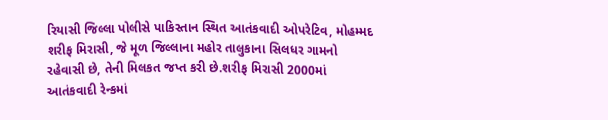રિયાસી જિલ્લા પોલીસે પાકિસ્તાન સ્થિત આતંકવાદી ઓપરેટિવ, મોહમ્મદ શરીફ મિરાસી, જે મૂળ જિલ્લાના મહોર તાલુકાના સિલધર ગામનો રહેવાસી છે, તેની મિલકત જપ્ત કરી છે.શરીફ મિરાસી 2000માં આતંકવાદી રેન્કમાં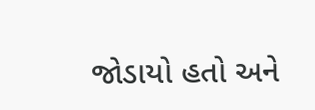જોડાયો હતો અને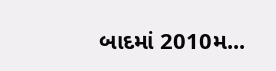બાદમાં 2010મ...